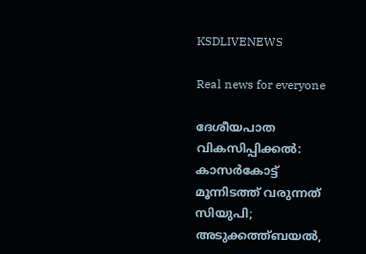KSDLIVENEWS

Real news for everyone

ദേശീയപാത വികസിപ്പിക്കൽ: കാസര്‍കോട്ട് മൂന്നിടത്ത് വരുന്നത് സിയുപി; അടുക്കത്ത്ബയല്‍,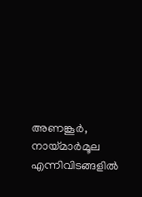അണങ്കൂര്‍, നായ്മാര്‍മൂല എന്നിവിടങ്ങളില്‍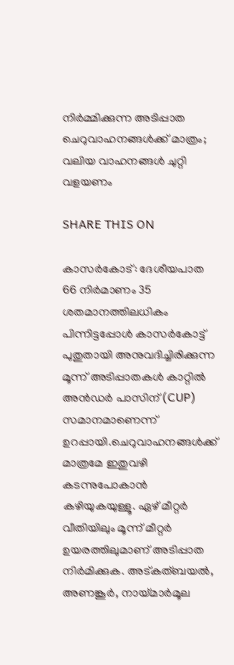നിര്‍മ്മിക്കുന്ന അടിപ്പാത ചെറുവാഹനങ്ങള്‍ക്ക് മാത്രം; വലിയ വാഹനങ്ങൾ ചുറ്റി വളയണം

SHARE THIS ON

കാസര്‍കോട്: ദേശീയപാത 66 നിര്‍മാണം 35 ശതമാനത്തിലധികം പിന്നിട്ടപ്പോള്‍ കാസര്‍കോട്ട് പുതുതായി അനുവദിച്ചിരിക്കുന്ന മൂന്ന് അടിപ്പാതകള്‍ കാറ്റില്‍ അന്‍ഡര്‍ പാസിന് (CUP) സമാനമാണെന്ന് ഉറപ്പായി.ചെറുവാഹനങ്ങള്‍ക്ക് മാത്രമേ ഇതുവഴി കടന്നുപോകാന്‍ കഴിയുകയുള്ളൂ. ഏഴ് മീറ്റര്‍ വീതിയിലും മൂന്ന് മീറ്റര്‍ ഉയരത്തിലുമാണ് അടിപ്പാത നിര്‍മിക്കുക. അട്കത്ബയല്‍, അണങ്കൂര്‍, നായ്മാര്‍മൂല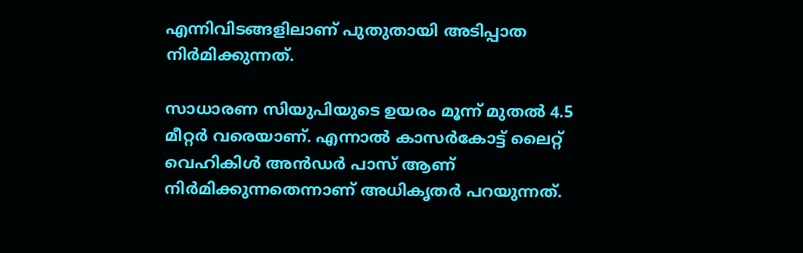എന്നിവിടങ്ങളിലാണ് പുതുതായി അടിപ്പാത നിര്‍മിക്കുന്നത്.

സാധാരണ സിയുപിയുടെ ഉയരം മൂന്ന് മുതല്‍ 4.5 മീറ്റര്‍ വരെയാണ്. എന്നാല്‍ കാസര്‍കോട്ട് ലൈറ്റ് വെഹികിള്‍ അന്‍ഡര്‍ പാസ് ആണ് നിര്‍മിക്കുന്നതെന്നാണ് അധികൃതര്‍ പറയുന്നത്.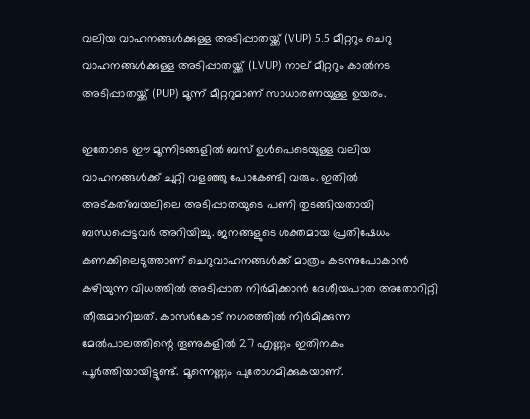വലിയ വാഹനങ്ങള്‍ക്കുള്ള അടിപ്പാതയ്ക്ക് (VUP) 5.5 മീറ്ററും ചെറു വാഹനങ്ങള്‍ക്കുള്ള അടിപ്പാതയ്ക്ക് (LVUP) നാല് മീറ്ററും കാല്‍നട അടിപ്പാതയ്ക്ക് (PUP) മൂന്ന് മീറ്ററുമാണ് സാധാരണയുള്ള ഉയരം.

ഇതോടെ ഈ മൂന്നിടങ്ങളില്‍ ബസ് ഉള്‍പെടെയുള്ള വലിയ വാഹനങ്ങള്‍ക്ക് ചുറ്റി വളഞ്ഞു പോകേണ്ടി വരും. ഇതില്‍ അട്കത്ബയലിലെ അടിപ്പാതയുടെ പണി തുടങ്ങിയതായി ബന്ധപ്പെട്ടവര്‍ അറിയിച്ചു. ജനങ്ങളുടെ ശക്തമായ പ്രതിഷേധം കണക്കിലെടുത്താണ് ചെറുവാഹനങ്ങള്‍ക്ക് മാത്രം കടന്നുപോകാന്‍ കഴിയുന്ന വിധത്തില്‍ അടിപ്പാത നിര്‍മിക്കാന്‍ ദേശീയപാത അതോറിറ്റി തീരുമാനിച്ചത്. കാസര്‍കോട് നഗരത്തില്‍ നിര്‍മിക്കുന്ന മേല്‍പാലത്തിന്റെ തൂണുകളില്‍ 27 എണ്ണം ഇതിനകം പൂര്‍ത്തിയായിട്ടുണ്ട്. മൂന്നെണ്ണം പുരോഗമിക്കുകയാണ്.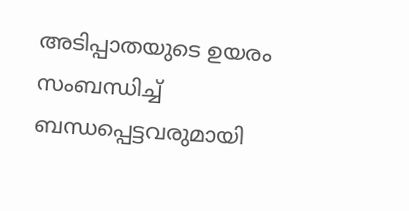അടിപ്പാതയുടെ ഉയരം സംബന്ധിച്ച്‌ ബന്ധപ്പെട്ടവരുമായി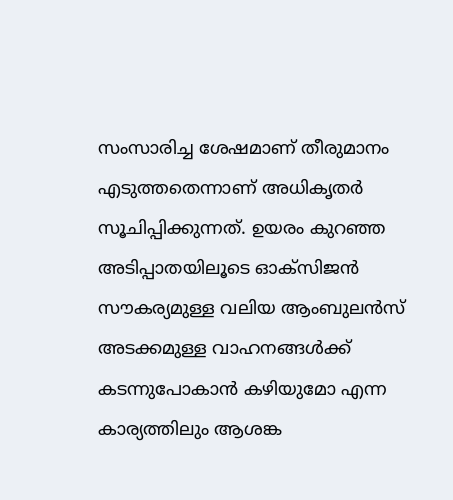സംസാരിച്ച ശേഷമാണ് തീരുമാനം എടുത്തതെന്നാണ് അധികൃതര്‍ സൂചിപ്പിക്കുന്നത്. ഉയരം കുറഞ്ഞ അടിപ്പാതയിലൂടെ ഓക്സിജന്‍ സൗകര്യമുള്ള വലിയ ആംബുലന്‍സ് അടക്കമുള്ള വാഹനങ്ങള്‍ക്ക് കടന്നുപോകാന്‍ കഴിയുമോ എന്ന കാര്യത്തിലും ആശങ്ക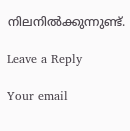നിലനില്‍ക്കുന്നുണ്ട്.

Leave a Reply

Your email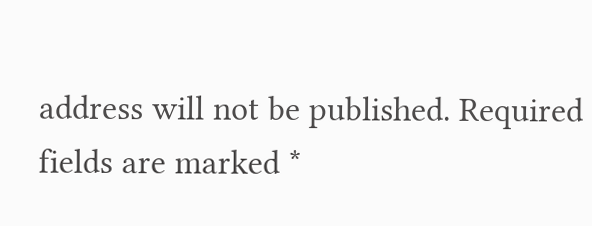address will not be published. Required fields are marked *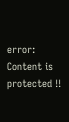error: Content is protected !!